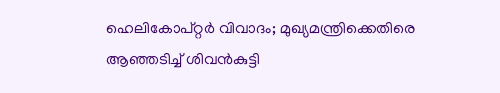ഹെലികോപ്റ്റർ വിവാദം; മുഖ്യമന്ത്രിക്കെതിരെ ആഞ്ഞടിച്ച് ശിവൻകുട്ടി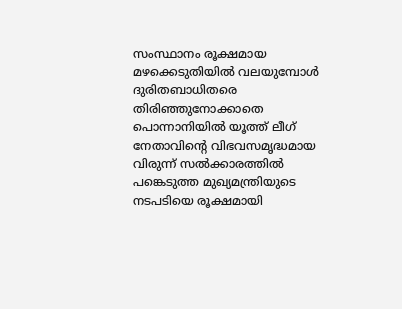സംസ്ഥാനം രൂക്ഷമായ മഴക്കെടുതിയിൽ വലയുമ്പോൾ ദുരിതബാധിതരെ തിരിഞ്ഞുനോക്കാതെ പൊന്നാനിയിൽ യൂത്ത് ലീഗ് നേതാവിന്റെ വിഭവസമൃദ്ധമായ വിരുന്ന് സൽക്കാരത്തിൽ പങ്കെടുത്ത മുഖ്യമന്ത്രിയുടെ നടപടിയെ രൂക്ഷമായി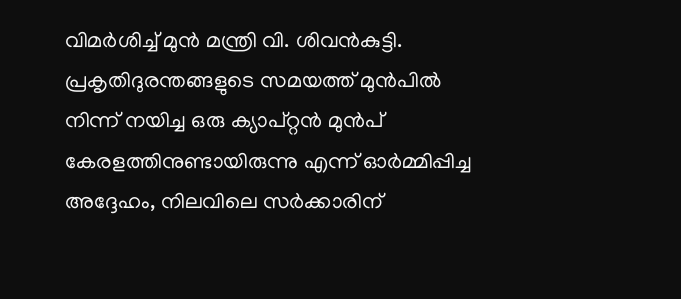വിമർശിച്ച് മുൻ മന്ത്രി വി. ശിവൻകുട്ടി. പ്രകൃതിദുരന്തങ്ങളുടെ സമയത്ത് മുൻപിൽ നിന്ന് നയിച്ച ഒരു ക്യാപ്റ്റൻ മുൻപ് കേരളത്തിനുണ്ടായിരുന്നു എന്ന് ഓർമ്മിപ്പിച്ച അദ്ദേഹം, നിലവിലെ സർക്കാരിന്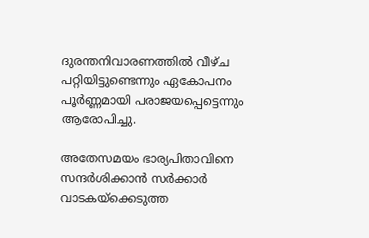ദുരന്തനിവാരണത്തിൽ വീഴ്ച പറ്റിയിട്ടുണ്ടെന്നും ഏകോപനം പൂർണ്ണമായി പരാജയപ്പെട്ടെന്നും ആരോപിച്ചു.

അതേസമയം ഭാര്യപിതാവിനെ സന്ദർശിക്കാൻ സർക്കാർ വാടകയ്‌ക്കെടുത്ത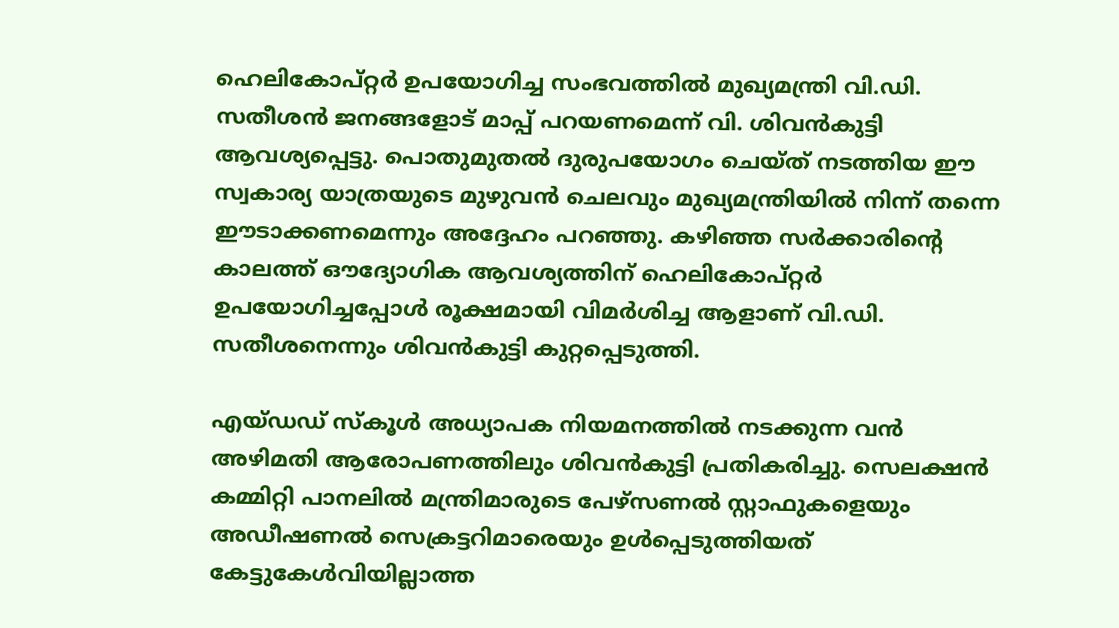ഹെലികോപ്റ്റർ ഉപയോഗിച്ച സംഭവത്തിൽ മുഖ്യമന്ത്രി വി.ഡി. സതീശൻ ജനങ്ങളോട് മാപ്പ് പറയണമെന്ന് വി. ശിവൻകുട്ടി ആവശ്യപ്പെട്ടു. പൊതുമുതൽ ദുരുപയോഗം ചെയ്ത് നടത്തിയ ഈ സ്വകാര്യ യാത്രയുടെ മുഴുവൻ ചെലവും മുഖ്യമന്ത്രിയിൽ നിന്ന് തന്നെ ഈടാക്കണമെന്നും അദ്ദേഹം പറഞ്ഞു. കഴിഞ്ഞ സർക്കാരിന്റെ കാലത്ത് ഔദ്യോഗിക ആവശ്യത്തിന് ഹെലികോപ്റ്റർ ഉപയോഗിച്ചപ്പോൾ രൂക്ഷമായി വിമർശിച്ച ആളാണ് വി.ഡി. സതീശനെന്നും ശിവൻകുട്ടി കുറ്റപ്പെടുത്തി.

എയ്ഡഡ് സ്കൂൾ അധ്യാപക നിയമനത്തിൽ നടക്കുന്ന വൻ അഴിമതി ആരോപണത്തിലും ശിവൻകുട്ടി പ്രതികരിച്ചു. സെലക്ഷൻ കമ്മിറ്റി പാനലിൽ മന്ത്രിമാരുടെ പേഴ്സണൽ സ്റ്റാഫുകളെയും അഡീഷണൽ സെക്രട്ടറിമാരെയും ഉൾപ്പെടുത്തിയത് കേട്ടുകേൾവിയില്ലാത്ത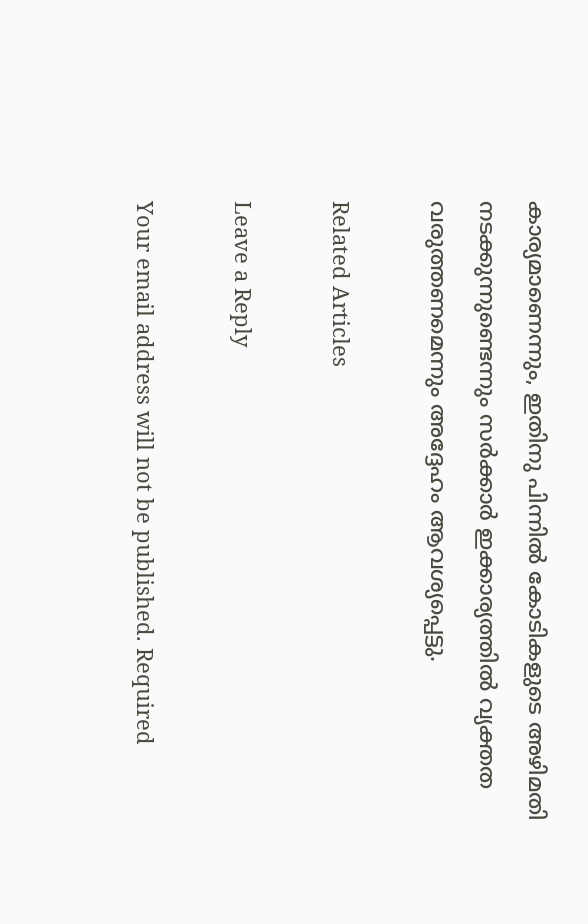കാര്യമാണെന്നും, ഇതിനു പിന്നിൽ കോടികളുടെ അഴിമതി നടക്കുന്നുണ്ടെന്നും സർക്കാർ ഇക്കാര്യത്തിൽ വ്യക്തത വരുത്തണമെന്നും അദ്ദേഹം ആവശ്യപ്പെട്ടു.

Related Articles

Leave a Reply

Your email address will not be published. Required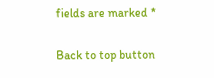fields are marked *

Back to top button